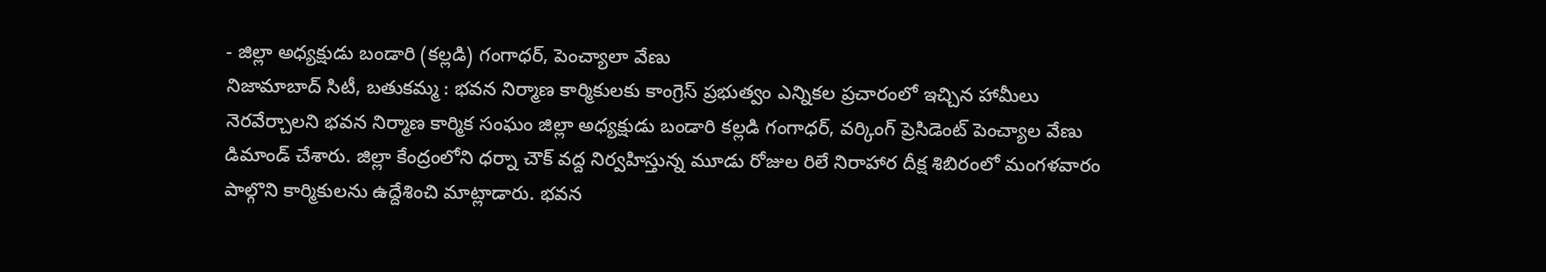- జిల్లా అధ్యక్షుడు బండారి (కల్లడి) గంగాధర్, పెంచ్యాలా వేణు
నిజామాబాద్ సిటీ, బతుకమ్మ : భవన నిర్మాణ కార్మికులకు కాంగ్రెస్ ప్రభుత్వం ఎన్నికల ప్రచారంలో ఇచ్చిన హామీలు నెరవేర్చాలని భవన నిర్మాణ కార్మిక సంఘం జిల్లా అధ్యక్షుడు బండారి కల్లడి గంగాధర్, వర్కింగ్ ప్రెసిడెంట్ పెంచ్యాల వేణు డిమాండ్ చేశారు. జిల్లా కేంద్రంలోని ధర్నా చౌక్ వద్ద నిర్వహిస్తున్న మూడు రోజుల రిలే నిరాహార దీక్ష శిబిరంలో మంగళవారం పాల్గొని కార్మికులను ఉద్దేశించి మాట్లాడారు. భవన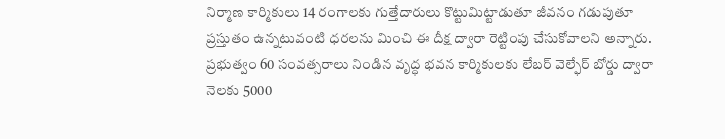నిర్మాణ కార్మికులు 14 రంగాలకు గుత్తేదారులు కొట్టుమిట్టాడుతూ జీవనం గడుపుతూ ప్రస్తుతం ఉన్నటువంటి ధరలను మించి ఈ దీక్ష ద్వారా రెట్టింపు చేసుకోవాలని అన్నారు. ప్రభుత్వం 60 సంవత్సరాలు నిండిన వృద్ధ భవన కార్మికులకు లేబర్ వెల్ఫేర్ బోర్డు ద్వారా నెలకు 5000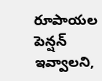రూపాయల పెన్షన్ ఇవ్వాలని,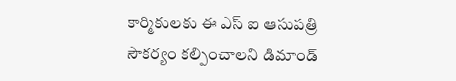కార్మికులకు ఈ ఎస్ ఐ ఆసుపత్రి సౌకర్యం కల్పించాలని డిమాండ్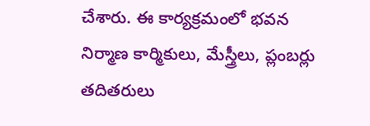చేశారు. ఈ కార్యక్రమంలో భవన నిర్మాణ కార్మికులు, మేస్త్రీలు, ప్లంబర్లు తదితరులు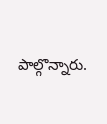పాల్గొన్నారు.